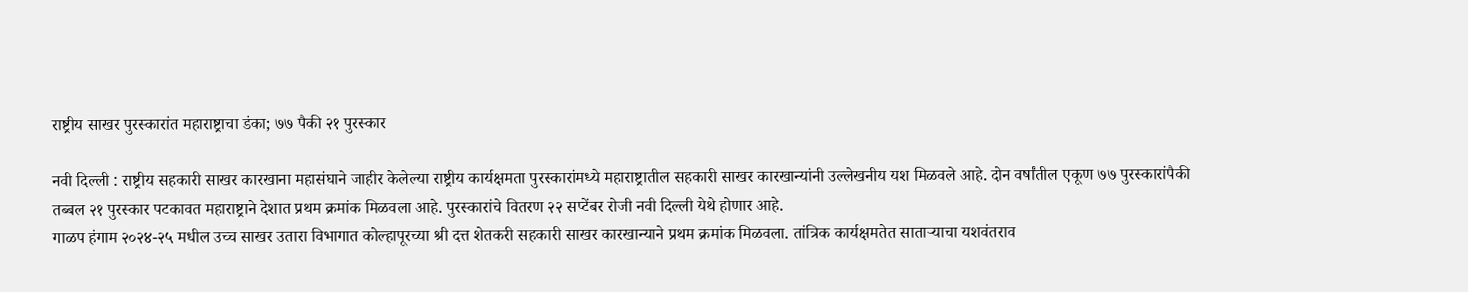राष्ट्रीय साखर पुरस्कारांत महाराष्ट्राचा डंका; ७७ पैकी २१ पुरस्कार

नवी दिल्ली : राष्ट्रीय सहकारी साखर कारखाना महासंघाने जाहीर केलेल्या राष्ट्रीय कार्यक्षमता पुरस्कारांमध्ये महाराष्ट्रातील सहकारी साखर कारखान्यांनी उल्लेखनीय यश मिळवले आहे. दोन वर्षांतील एकूण ७७ पुरस्कारांपैकी तब्बल २१ पुरस्कार पटकावत महाराष्ट्राने देशात प्रथम क्रमांक मिळवला आहे. पुरस्कारांचे वितरण २२ सप्टेंबर रोजी नवी दिल्ली येथे होणार आहे.
गाळप हंगाम २०२४-२५ मधील उच्च साखर उतारा विभागात कोल्हापूरच्या श्री दत्त शेतकरी सहकारी साखर कारखान्याने प्रथम क्रमांक मिळवला. तांत्रिक कार्यक्षमतेत साताऱ्याचा यशवंतराव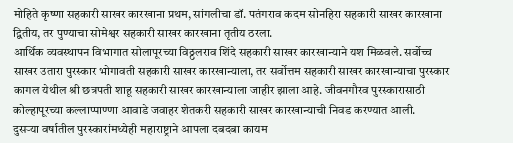मोहिते कृष्णा सहकारी साखर कारखाना प्रथम, सांगलीचा डॉ. पतंगराव कदम सोनहिरा सहकारी साखर कारखाना द्वितीय, तर पुण्याचा सोमेश्वर सहकारी साखर कारखाना तृतीय ठरला.
आर्थिक व्यवस्थापन विभागात सोलापूरच्या विठ्ठलराव शिंदे सहकारी साखर कारखान्याने यश मिळवले. सर्वोच्च साखर उतारा पुरस्कार भोगावती सहकारी साखर कारखान्याला, तर सर्वोत्तम सहकारी साखर कारखान्याचा पुरस्कार कागल येथील श्री छत्रपती शाहू सहकारी साखर कारखान्याला जाहीर झाला आहे. जीवनगौरव पुरस्कारासाठी कोल्हापूरच्या कल्लाप्पाण्णा आवाडे जवाहर शेतकरी सहकारी साखर कारखान्याची निवड करण्यात आली.
दुसऱ्या वर्षातील पुरस्कारांमध्येही महाराष्ट्राने आपला दबदबा कायम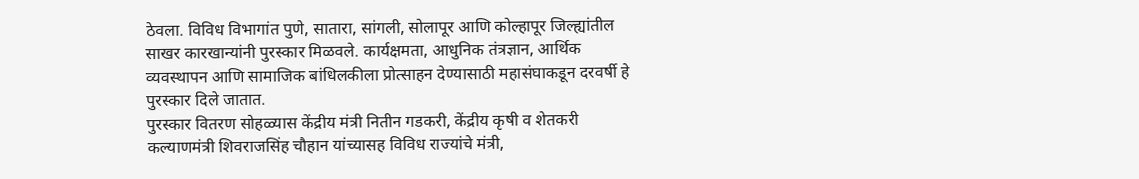ठेवला. विविध विभागांत पुणे, सातारा, सांगली, सोलापूर आणि कोल्हापूर जिल्ह्यांतील साखर कारखान्यांनी पुरस्कार मिळवले. कार्यक्षमता, आधुनिक तंत्रज्ञान, आर्थिक व्यवस्थापन आणि सामाजिक बांधिलकीला प्रोत्साहन देण्यासाठी महासंघाकडून दरवर्षी हे पुरस्कार दिले जातात.
पुरस्कार वितरण सोहळ्यास केंद्रीय मंत्री नितीन गडकरी, केंद्रीय कृषी व शेतकरी कल्याणमंत्री शिवराजसिंह चौहान यांच्यासह विविध राज्यांचे मंत्री,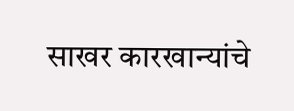साखर कारखान्यांचे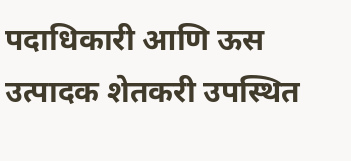पदाधिकारी आणि ऊस उत्पादक शेतकरी उपस्थित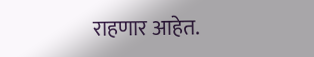राहणार आहेत.